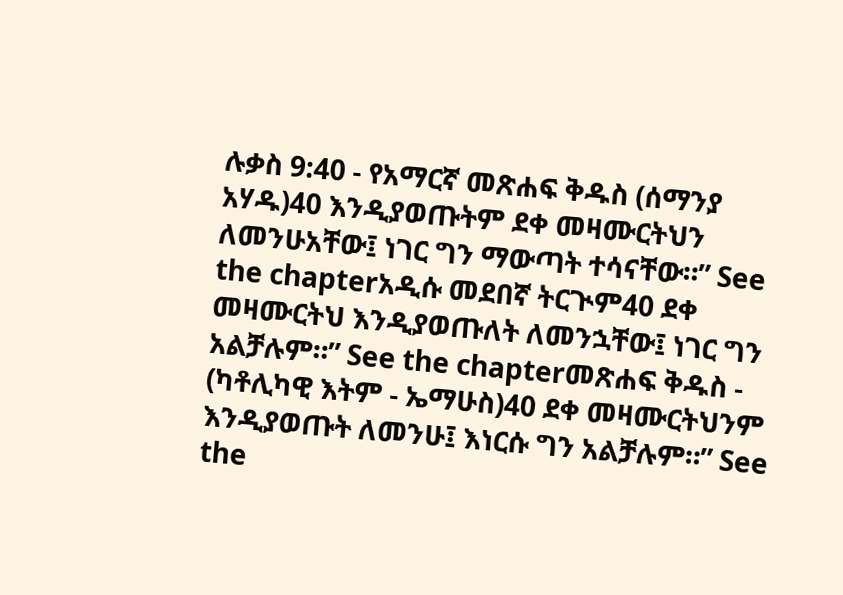ሉቃስ 9:40 - የአማርኛ መጽሐፍ ቅዱስ (ሰማንያ አሃዱ)40 እንዲያወጡትም ደቀ መዛሙርትህን ለመንሁአቸው፤ ነገር ግን ማውጣት ተሳናቸው።” See the chapterአዲሱ መደበኛ ትርጒም40 ደቀ መዛሙርትህ እንዲያወጡለት ለመንኋቸው፤ ነገር ግን አልቻሉም።” See the chapterመጽሐፍ ቅዱስ - (ካቶሊካዊ እትም - ኤማሁስ)40 ደቀ መዛሙርትህንም እንዲያወጡት ለመንሁ፤ እነርሱ ግን አልቻሉም።” See the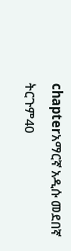chapterአማርኛ አዲሱ መደበኛ ትርጉም40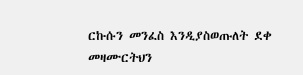ርኩሱን መንፈስ እንዲያስወጡለት ደቀ መዛሙርትህን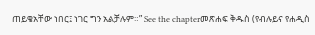ጠይቄአቸው ነበር፤ ነገር ግን አልቻሉም።” See the chapterመጽሐፍ ቅዱስ (የብሉይና የሐዲስ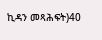ኪዳን መጻሕፍት)40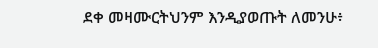ደቀ መዛሙርትህንም እንዲያወጡት ለመንሁ፥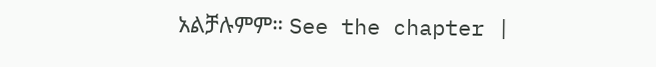አልቻሉምም። See the chapter |